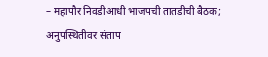– महापौर निवडीआधी भाजपची तातडीची बैठक; अनुपस्थितीवर संताप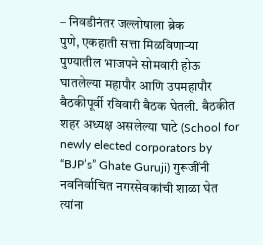– निवडीनंतर जल्लोषाला ब्रेक
पुणे, एकहाती सत्ता मिळविणाऱ्या पुण्यातील भाजपने सोमवारी होऊ घातलेल्या महापौर आणि उपमहापौर बैठकीपूर्वी रविवारी बैठक घेतली. बैठकीत शहर अध्यक्ष असलेल्या घाटे (School for newly elected corporators by “BJP’s” Ghate Guruji) गुरूजींनी नवनिर्वाचित नगरसेवकांची शाळा घेत त्यांना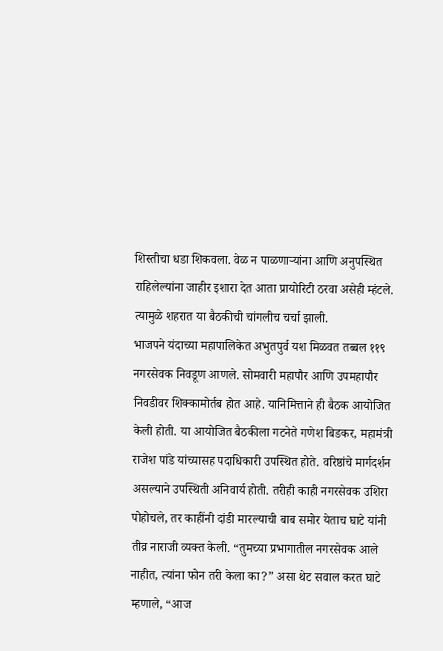शिस्तीचा धडा शिकवला. वेळ न पाळणाऱ्यांना आणि अनुपस्थित राहिलेल्यांना जाहीर इशारा देत आता प्रायोरिटी ठरवा असेही म्हंटले. त्यामुळे शहरात या बैठकीची चांगलीच चर्चा झाली.
भाजपने यंदाच्या महापालिकेत अभुतपुर्व यश मिळवत तब्बल ११९ नगरसेवक निवडूण आणले. सोमवारी महापौर आणि उपमहापौर निवडीवर शिक्कामोर्तब होत आहे. यानिमित्ताने ही बैठक आयोजित केली होती. या आयोजित बैठकीला गटनेते गणेश बिडकर, महामंत्री राजेश पांडे यांच्यासह पदाधिकारी उपस्थित होते. वरिष्ठांचे मार्गदर्शन असल्याने उपस्थिती अनिवार्य होती. तरीही काही नगरसेवक उशिरा पोहोचले, तर काहींनी दांडी मारल्याची बाब समोर येताच घाटे यांनी तीव्र नाराजी व्यक्त केली. “तुमच्या प्रभागातील नगरसेवक आले नाहीत, त्यांना फोन तरी केला का?” असा थेट सवाल करत घाटे म्हणाले, “आज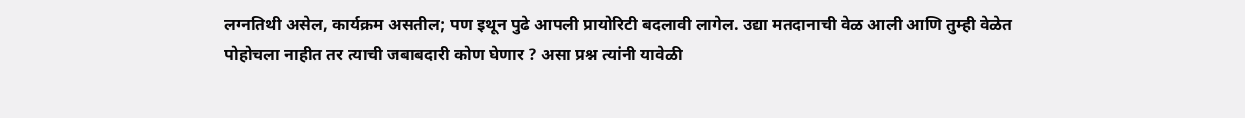लग्नतिथी असेल, कार्यक्रम असतील; पण इथून पुढे आपली प्रायोरिटी बदलावी लागेल. उद्या मतदानाची वेळ आली आणि तुम्ही वेळेत पोहोचला नाहीत तर त्याची जबाबदारी कोण घेणार ? असा प्रश्न त्यांनी यावेळी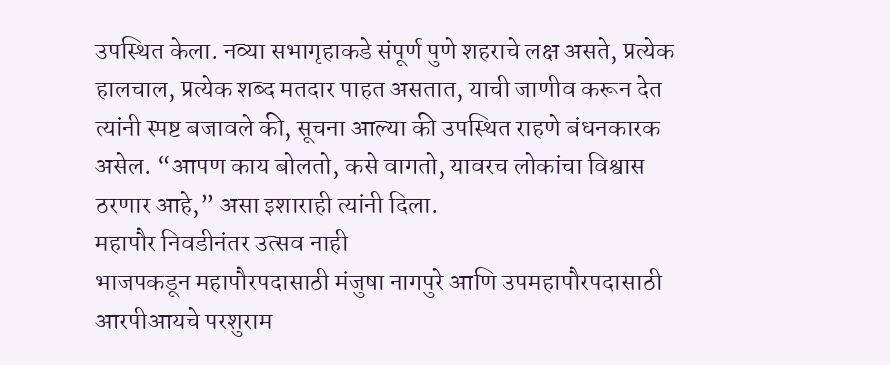उपस्थित केला. नव्या सभागृहाकडे संपूर्ण पुणे शहराचे लक्ष असते, प्रत्येक हालचाल, प्रत्येक शब्द मतदार पाहत असतात, याची जाणीव करून देत त्यांनी स्पष्ट बजावले की, सूचना आल्या की उपस्थित राहणे बंधनकारक असेल. “आपण काय बोलतो, कसे वागतो, यावरच लोकांचा विश्वास ठरणार आहे,” असा इशाराही त्यांनी दिला.
महापौर निवडीनंतर उत्सव नाही
भाजपकडून महापौरपदासाठी मंजुषा नागपुरे आणि उपमहापौरपदासाठी आरपीआयचे परशुराम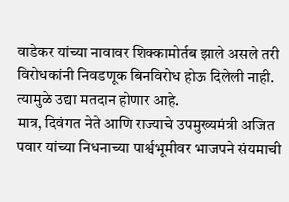वाडेकर यांच्या नावावर शिक्कामोर्तब झाले असले तरी विरोधकांनी निवडणूक बिनविरोध होऊ दिलेली नाही. त्यामुळे उद्या मतदान होणार आहे.
मात्र, दिवंगत नेते आणि राज्याचे उपमुख्यमंत्री अजित पवार यांच्या निधनाच्या पार्श्वभूमीवर भाजपने संयमाची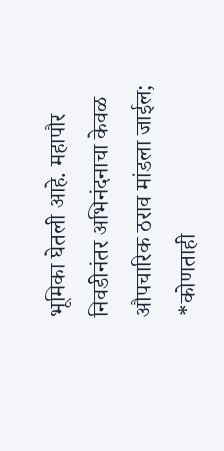भूमिका घेतली आहे. महापौर निवडीनंतर अभिनंदनाचा केवळ औपचारिक ठराव मांडला जाईल; *कोणताही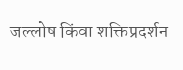जल्लोष किंवा शक्तिप्रदर्शन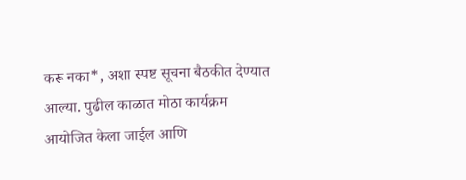करू नका*, अशा स्पष्ट सूचना बैठकीत देण्यात आल्या. पुढील काळात मोठा कार्यक्रम आयोजित केला जाईल आणि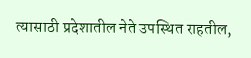त्यासाठी प्रदेशातील नेते उपस्थित राहतील,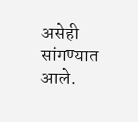असेही सांगण्यात आले.